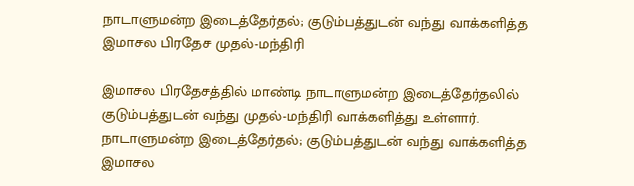நாடாளுமன்ற இடைத்தேர்தல்; குடும்பத்துடன் வந்து வாக்களித்த இமாசல பிரதேச முதல்-மந்திரி

இமாசல பிரதேசத்தில் மாண்டி நாடாளுமன்ற இடைத்தேர்தலில் குடும்பத்துடன் வந்து முதல்-மந்திரி வாக்களித்து உள்ளார்.
நாடாளுமன்ற இடைத்தேர்தல்; குடும்பத்துடன் வந்து வாக்களித்த இமாசல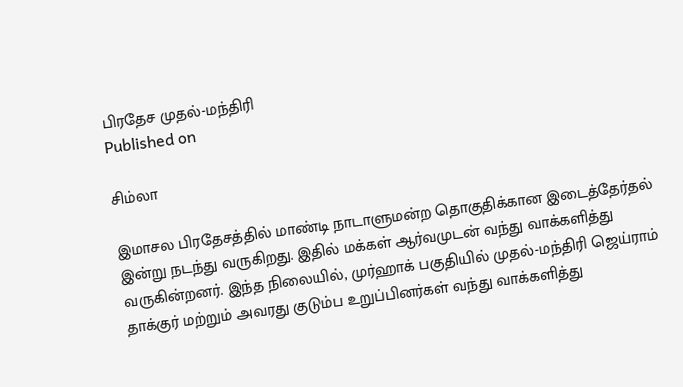பிரதேச முதல்-மந்திரி
Published on

சிம்லா

இமாசல பிரதேசத்தில் மாண்டி நாடாளுமன்ற தொகுதிக்கான இடைத்தேர்தல் இன்று நடந்து வருகிறது. இதில் மக்கள் ஆர்வமுடன் வந்து வாக்களித்து வருகின்றனர். இந்த நிலையில், முர்ஹாக் பகுதியில் முதல்-மந்திரி ஜெய்ராம் தாக்குர் மற்றும் அவரது குடும்ப உறுப்பினர்கள் வந்து வாக்களித்து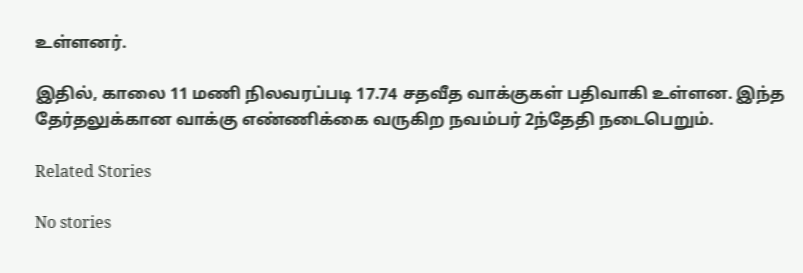உள்ளனர்.

இதில், காலை 11 மணி நிலவரப்படி 17.74 சதவீத வாக்குகள் பதிவாகி உள்ளன. இந்த தேர்தலுக்கான வாக்கு எண்ணிக்கை வருகிற நவம்பர் 2ந்தேதி நடைபெறும்.

Related Stories

No stories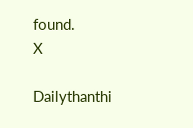found.
X

Dailythanthi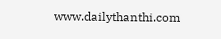www.dailythanthi.com